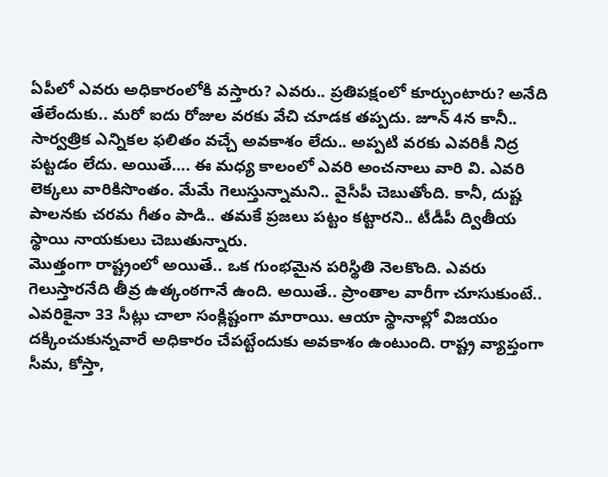ఏపీలో ఎవరు అధికారంలోకి వస్తారు? ఎవరు.. ప్రతిపక్షంలో కూర్చుంటారు? అనేది తేలేందుకు.. మరో ఐదు రోజుల వరకు వేచి చూడక తప్పదు. జూన్ 4న కానీ.. సార్వత్రిక ఎన్నికల ఫలితం వచ్చే అవకాశం లేదు.. అప్పటి వరకు ఎవరికీ నిద్ర పట్టడం లేదు. అయితే…. ఈ మధ్య కాలంలో ఎవరి అంచనాలు వారి వి. ఎవరి లెక్కలు వారికిసొంతం. మేమే గెలుస్తున్నామని.. వైసీపీ చెబుతోంది. కానీ, దుష్ట పాలనకు చరమ గీతం పాడి.. తమకే ప్రజలు పట్టం కట్టారని.. టీడీపీ ద్వితీయ స్థాయి నాయకులు చెబుతున్నారు.
మొత్తంగా రాష్ట్రంలో అయితే.. ఒక గుంభమైన పరిస్థితి నెలకొంది. ఎవరు గెలుస్తారనేది తీవ్ర ఉత్కంఠగానే ఉంది. అయితే.. ప్రాంతాల వారీగా చూసుకుంటే.. ఎవరికైనా 33 సీట్లు చాలా సంక్లిష్టంగా మారాయి. ఆయా స్థానాల్లో విజయం దక్కించుకున్నవారే అధికారం చేపట్టేందుకు అవకాశం ఉంటుంది. రాష్ట్ర వ్యాప్తంగా సీమ, కోస్తా,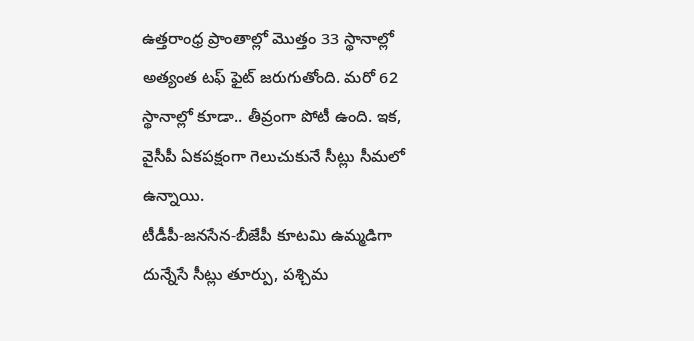ఉత్తరాంధ్ర ప్రాంతాల్లో మొత్తం 33 స్థానాల్లో అత్యంత టఫ్ ఫైట్ జరుగుతోంది. మరో 62 స్థానాల్లో కూడా.. తీవ్రంగా పోటీ ఉంది. ఇక, వైసీపీ ఏకపక్షంగా గెలుచుకునే సీట్లు సీమలో ఉన్నాయి.
టీడీపీ-జనసేన-బీజేపీ కూటమి ఉమ్మడిగా దున్నేసే సీట్లు తూర్పు, పశ్చిమ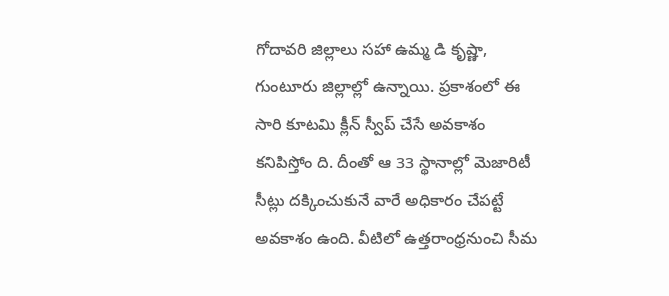గోదావరి జిల్లాలు సహా ఉమ్మ డి కృష్ణా, గుంటూరు జిల్లాల్లో ఉన్నాయి. ప్రకాశంలో ఈ సారి కూటమి క్లీన్ స్వీప్ చేసే అవకాశం కనిపిస్తోం ది. దీంతో ఆ 33 స్థానాల్లో మెజారిటీ సీట్లు దక్కించుకునే వారే అధికారం చేపట్టే అవకాశం ఉంది. వీటిలో ఉత్తరాంధ్రనుంచి సీమ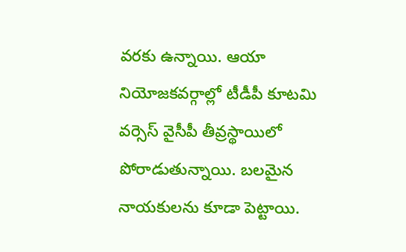వరకు ఉన్నాయి. ఆయా నియోజకవర్గాల్లో టీడీపీ కూటమి వర్సెస్ వైసీపీ తీవ్రస్థాయిలో పోరాడుతున్నాయి. బలమైన నాయకులను కూడా పెట్టాయి.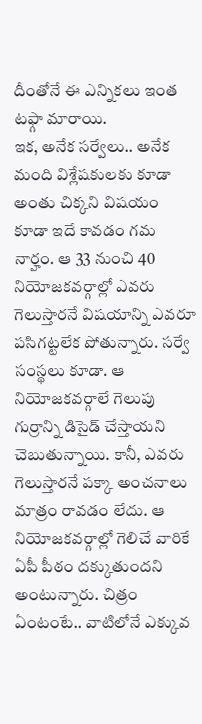దీంతోనే ఈ ఎన్నికలు ఇంత టఫ్గా మారాయి.
ఇక, అనేక సర్వేలు.. అనేక మంది విశ్లేషకులకు కూడా అంతు చిక్కని విషయం కూడా ఇదే కావడం గమ నార్హం. ఆ 33 నుంచి 40 నియోజకవర్గాల్లో ఎవరు గెలుస్తారనే విషయాన్ని ఎవరూ పసిగట్టలేక పోతున్నారు. సర్వే సంస్థలు కూడా. ఆ నియోజకవర్గాలే గెలుపు గుర్రాన్ని డిసైడ్ చేస్తాయని చెబుతున్నాయి. కానీ, ఎవరు గెలుస్తారనే పక్కా అంచనాలు మాత్రం రావడం లేదు. ఆ నియోజకవర్గాల్లో గెలిచే వారికే ఏపీ పీఠం దక్కుతుందని అంటున్నారు. చిత్రం ఏంటంటే.. వాటిలోనే ఎక్కువ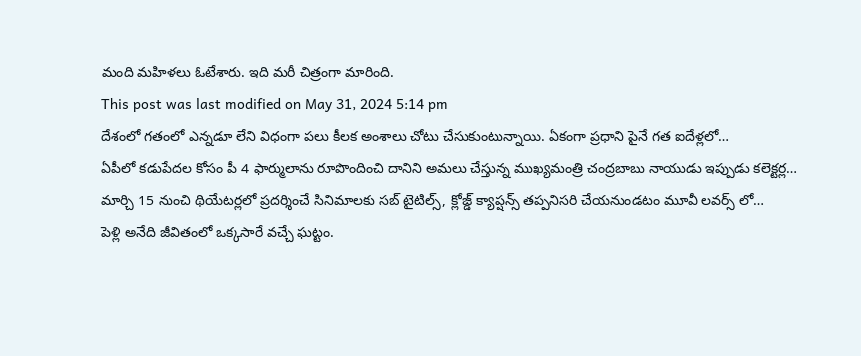మంది మహిళలు ఓటేశారు. ఇది మరీ చిత్రంగా మారింది.
This post was last modified on May 31, 2024 5:14 pm
దేశంలో గతంలో ఎన్నడూ లేని విధంగా పలు కీలక అంశాలు చోటు చేసుకుంటున్నాయి. ఏకంగా ప్రధాని పైనే గత ఐదేళ్లలో…
ఏపీలో కడుపేదల కోసం పీ 4 ఫార్ములాను రూపొందించి దానిని అమలు చేస్తున్న ముఖ్యమంత్రి చంద్రబాబు నాయుడు ఇప్పుడు కలెక్టర్ల…
మార్చి 15 నుంచి థియేటర్లలో ప్రదర్శించే సినిమాలకు సబ్ టైటిల్స్, క్లోజ్డ్ క్యాప్షన్స్ తప్పనిసరి చేయనుండటం మూవీ లవర్స్ లో…
పెళ్లి అనేది జీవితంలో ఒక్కసారే వచ్చే ఘట్టం.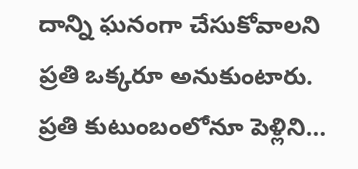దాన్ని ఘనంగా చేసుకోవాలని ప్రతి ఒక్కరూ అనుకుంటారు. ప్రతి కుటుంబంలోనూ పెళ్లిని…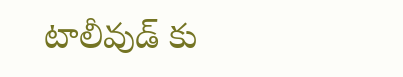టాలీవుడ్ కు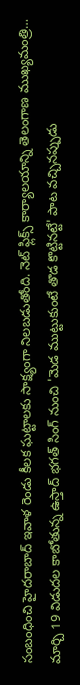సంబంధించి హైదరాబాద్ ఇవాళ రెండు కీలక ఘట్టాలకు సాక్ష్యంగా నిలబడుతోంది. నెట్ ఫ్లిక్స్ కార్యాలయాన్ని తెలంగాణ ముఖ్యమంత్రి…
మార్చి 19 విడుదల కాబోతున్న ఉస్తాద్ భగత్ సింగ్ నుంచి 'మెడ ముట్టుకుంటే తొడ కొట్టినట్టే' పాట వచ్చినప్పుడు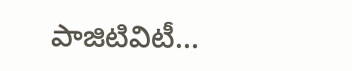పాజిటివిటీ…